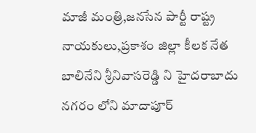మాజీ మంత్రి,జనసేన పార్టీ రాష్ట్ర నాయకులు,ప్రకాశం జిల్లా కీలక నేత బాలినేని శ్రీనివాసరెడ్డి ని హైదరాబాదు నగరం లోని మాదాపూర్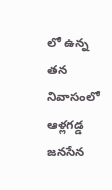లో ఉన్న తన నివాసంలో ఆళ్లగడ్డ జనసేన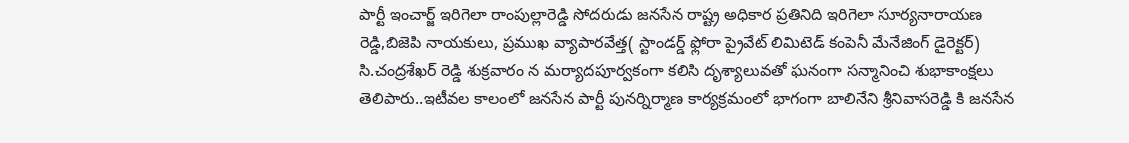పార్టీ ఇంచార్జ్ ఇరిగెలా రాంపుల్లారెడ్డి సోదరుడు జనసేన రాష్ట్ర అధికార ప్రతినిది ఇరిగెలా సూర్యనారాయణ రెడ్డి,బిజెపి నాయకులు, ప్రముఖ వ్యాపారవేత్త( స్టాండర్డ్ ఫ్లోరా ప్రైవేట్ లిమిటెడ్ కంపెనీ మేనేజింగ్ డైరెక్టర్) సి.చంద్రశేఖర్ రెడ్డి శుక్రవారం న మర్యాదపూర్వకంగా కలిసి దృశ్యాలువతో ఘనంగా సన్మానించి శుభాకాంక్షలు తెలిపారు..ఇటీవల కాలంలో జనసేన పార్టీ పునర్నిర్మాణ కార్యక్రమంలో భాగంగా బాలినేని శ్రీనివాసరెడ్డి కి జనసేన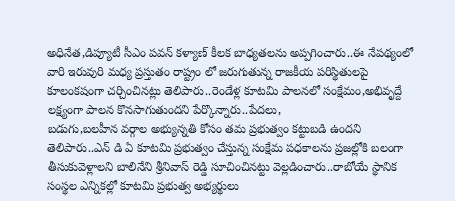అధినేత,డిప్యూటీ సీఎం పవన్ కళ్యాణ్ కీలక బాధ్యతలను అప్పగించారు..ఈ నేపథ్యంలో వారి ఇరువురి మధ్య ప్రస్తుతం రాష్ట్రం లో జరుగుతున్న రాజకీయ పరిస్థితులపై కూలంకషంగా చర్చించినట్లు తెలిపారు..రెండేళ్ల కూటమి పాలనలో సంక్షేమం,అభివృద్దే లక్ష్యంగా పాలన కొనసాగుతుందని పేర్కొన్నారు..పేదలు,
బడుగు,బలహీన వర్గాల అభ్యున్నతి కోసం తమ ప్రభుత్వం కట్టుబడి ఉందని తెలిపారు..ఎన్ డి ఏ కూటమి ప్రభుత్వం చేస్తున్న సంక్షేమ పధకాలను ప్రజల్లోకి బలంగా తీసుకువెళ్లాలని బాలినేని శ్రీనివాస్ రెడ్డి సూచించినట్టు వెల్లడించారు..రాబోయే స్థానిక సంస్థల ఎన్నికల్లో కూటమి ప్రభుత్వ అభ్యర్థులు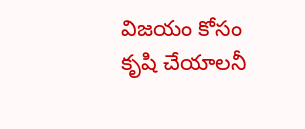విజయం కోసం కృషి చేయాలనీ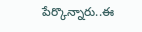పేర్కొన్నారు..ఈ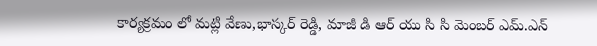కార్యక్రమం లో మట్లి వేణు,భాస్కర్ రెడ్డి, మాజీ డి ఆర్ యు సి సి మెంబర్ ఎమ్.ఎన్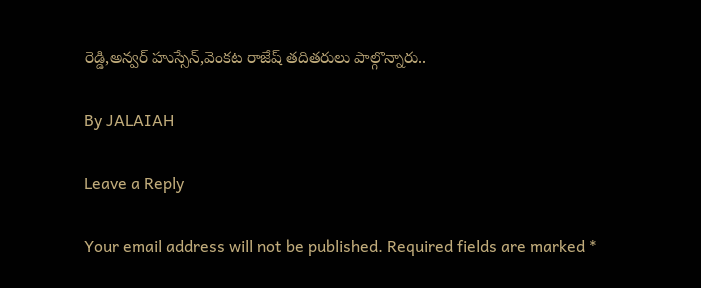రెడ్డి,అన్వర్ హుస్సేన్,వెంకట రాజేష్ తదితరులు పాల్గొన్నారు..

By JALAIAH

Leave a Reply

Your email address will not be published. Required fields are marked *